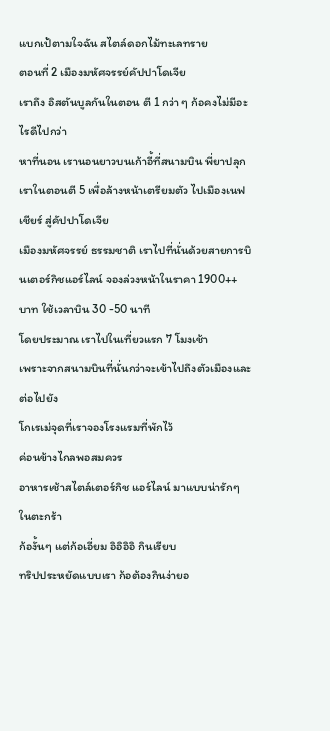แบกเป้ตามใจฉัน สไตล์ดอกไม้ทะเลทราย
ตอนที่ 2 เมืองมหัศจรรย์คัปปาโดเจีย
เราถึง อิสตันบูลกันในตอน ตี 1 กว่า ๆ ก้อคงไม่มีอะไรดีไปกว่า
หาที่นอน เรานอนยาวบนเก้าอี้ที่สนามบิน พี่ยาปลุกเราในตอนตี 5 เพื่อล้างหน้าเตรียมตัว ไปเมืองเนฟเชียร์ สู่คัปปาโดเจีย
เมืองมหัศจรรย์ ธรรมชาติ เราไปที่นั่นด้วยสายการบินเตอร์กิชแอร์ไลน์ จองล่วงหน้าในราคา 1900++ บาท ใช้เวลาบิน 30 -50 นาที
โดยประมาณ เราไปในเที่ยวแรก 7 โมงเช้า
เพราะจากสนามบินที่นั่นกว่าจะเข้าไปถึงตัวเมืองและต่อไปยัง
โกเรเม่จุดที่เราจองโรงแรมที่พักไว้
ค่อนข้างไกลพอสมควร
อาหารเช้าสไตล์เตอร์กิช แอร์ไลน์ มาแบบน่ารักๆ ในตะกร้า
ก้องั้นๆ แต่ก้อเอี่ยม อิอิอิอิ กินเรียบ
ทริปประหยัดแบบเรา ก้อต้องกินง่ายอ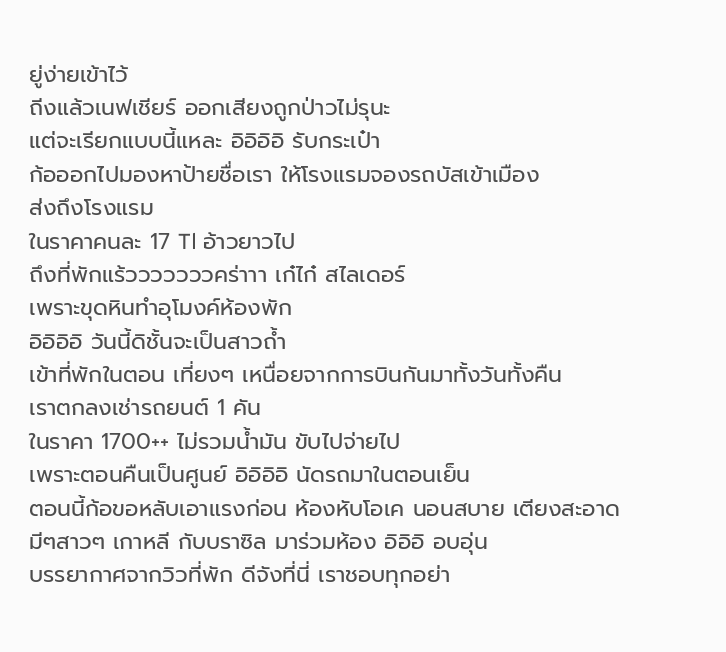ยู่ง่ายเข้าไว้
ถีงแล้วเนฟเชียร์ ออกเสียงถูกป่าวไม่รุนะ
แต่จะเรียกแบบนี้แหละ อิอิอิอิ รับกระเป๋า
ก้อออกไปมองหาป้ายชื่อเรา ให้โรงแรมจองรถบัสเข้าเมือง
ส่งถึงโรงแรม
ในราคาคนละ 17 Tl อ้าวยาวไป
ถึงที่พักแร้วววววววคร่าาา เก๋ไก๋ สไลเดอร์
เพราะขุดหินทำอุโมงค์ห้องพัก
อิอิอิอิ วันนี้ดิชั้นจะเป็นสาวถ้ำ
เข้าที่พักในตอน เที่ยงๆ เหนื่อยจากการบินกันมาทั้งวันทั้งคืน
เราตกลงเช่ารถยนต์ 1 คัน
ในราคา 1700++ ไม่รวมน้ำมัน ขับไปจ่ายไป
เพราะตอนคืนเป็นศูนย์ อิอิอิอิ นัดรถมาในตอนเย็น
ตอนนี้ก้อขอหลับเอาแรงก่อน ห้องหับโอเค นอนสบาย เตียงสะอาด
มีๆสาวๆ เกาหลี กับบราซิล มาร่วมห้อง อิอิอิ อบอุ่น
บรรยากาศจากวิวที่พัก ดีจังที่นี่ เราชอบทุกอย่า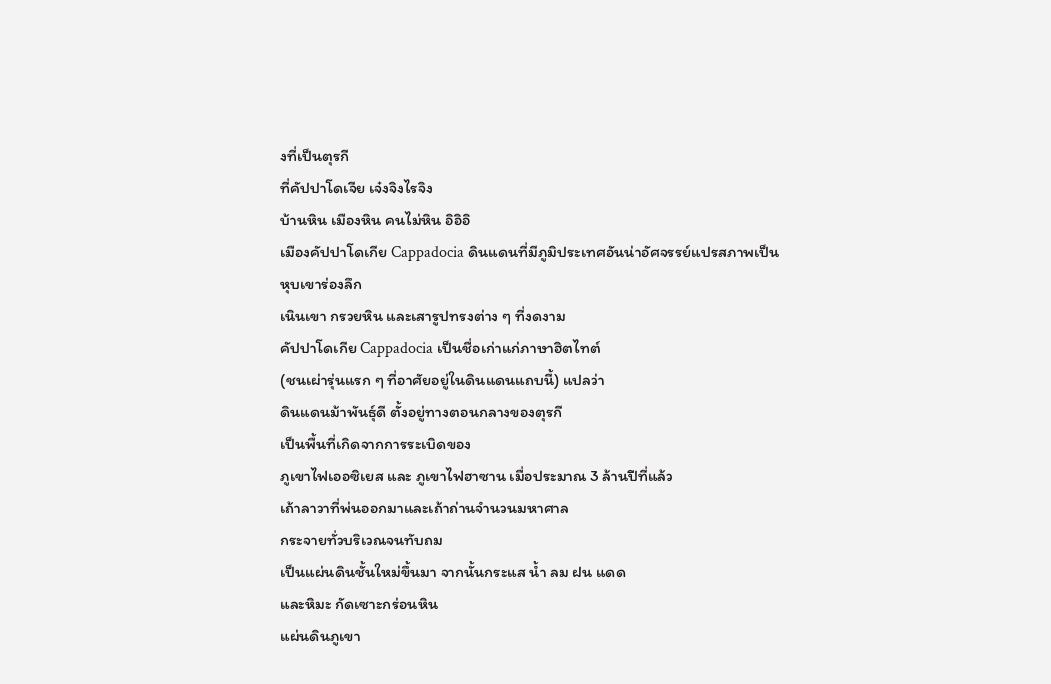งที่เป็นตุรกี
ที่คัปปาโดเจีย เจ๋งจิงไรจิง
บ้านหิน เมืองหิน คนไม่หิน อิอิอิ
เมืองคัปปาโดเกีย Cappadocia ดินแดนที่มีภูมิประเทศอันน่าอัศจรรย์แปรสภาพเป็นหุบเขาร่องลึก
เนินเขา กรวยหิน และเสารูปทรงต่าง ๆ ที่งดงาม
คัปปาโดเกีย Cappadocia เป็นชื่อเก่าแก่ภาษาฮิตไทต์
(ชนเผ่ารุ่นแรก ๆ ที่อาศัยอยู่ในดินแดนแถบนี้) แปลว่า
ดินแดนม้าพันธุ์ดี ตั้งอยู่ทางตอนกลางของตุรกี
เป็นพื้นที่เกิดจากการระเบิดของ
ภูเขาไฟเออซิเยส และ ภูเขาไฟฮาซาน เมื่อประมาณ 3 ล้านปีที่แล้ว
เถ้าลาวาที่พ่นออกมาและเถ้าถ่านจำนวนมหาศาล
กระจายทั่วบริเวณจนทับถม
เป็นแผ่นดินชั้นใหม่ขึ้นมา จากนั้นกระแส น้ำ ลม ฝน แดด
และหิมะ กัดเซาะกร่อนหิน
แผ่นดินภูเขา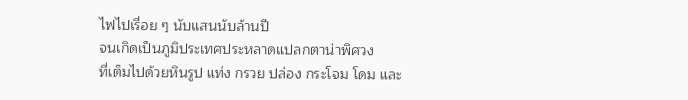ไฟไปเรื่อย ๆ นับแสนนับล้านปี
จนเกิดเป็นภูมิประเทศประหลาดแปลกตาน่าพิศวง
ที่เต็มไปด้วยหินรูป แท่ง กรวย ปล่อง กระโจม โดม และ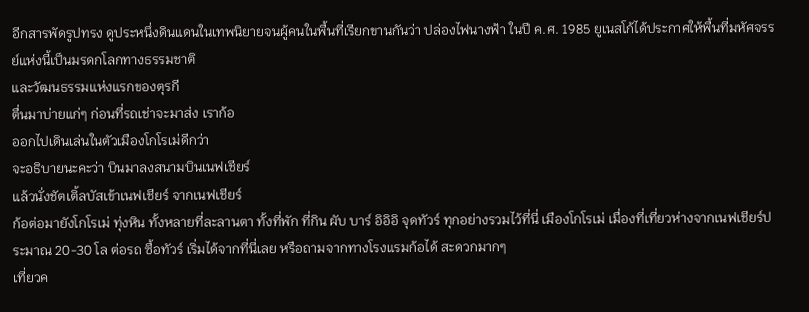อีกสารพัดรูปทรง ดูประหนึ่งดินแดนในเทพนิยายจนผู้คนในพื้นที่เรียกขานกันว่า ปล่องไฟนางฟ้า ในปี ค.ศ. 1985 ยูเนสโก้ได้ประกาศให้พื้นที่มหัศจรรย์แห่งนี้เป็นมรดกโลกทางธรรมชาติ
และวัฒนธรรมแห่งแรกของตุรกี
ตื่นมาบ่ายแก่ๆ ก่อนที่รถเช่าจะมาส่ง เราก้อ
ออกไปเดินเล่นในตัวเมืองโกโรเม่ดีกว่า
จะอธิบายนะคะว่า บินมาลงสนามบินเนฟเชียร์
แล้วนั่งชัตเติ้ลบัสเข้าเนฟเชียร์ จากเนฟเชียร์
ก้อต่อมายังโกโรเม่ ทุ่งหิน ทั้งหลายที่ละลานตา ทั้งที่พัก ที่กิน ผับ บาร์ อิอิอิ จุดทัวร์ ทุกอย่างรวมไว้ที่นี่ เมืองโกโรเม่ เมื่องที่เที่ยวห่างจากเนฟเชียร์ประมาณ 20-30 โล ต่อรถ ซื้อทัวร์ เริ่มได้จากที่นี่เลย หรือถามจากทางโรงแรมก้อได้ สะดวกมากๆ
เที่ยวค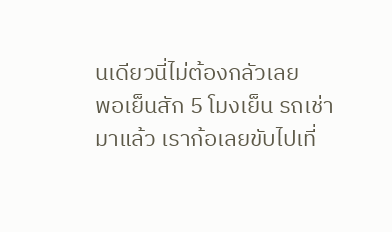นเดียวนี่ไม่ต้องกลัวเลย
พอเย็นสัก 5 โมงเย็น รถเช่ามาแล้ว เราก้อเลยขับไปเที่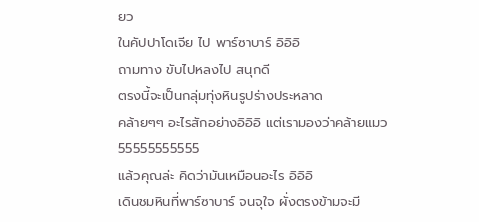ยว
ในคัปปาโดเจีย ไป พาร์ซาบาร์ อิอิอิ
ถามทาง ขับไปหลงไป สนุกดี
ตรงนี้จะเป็นกลุ่มทุ่งหินรูปร่างประหลาด
คล้ายๆๆ อะไรสักอย่างอิอิอิ แต่เรามองว่าคล้ายแมว 55555555555
แล้วคุณล่ะ คิดว่ามันเหมือนอะไร อิอิอิ
เดินชมหินที่พาร์ซาบาร์ จนจุใจ ผั่งตรงข้ามจะมี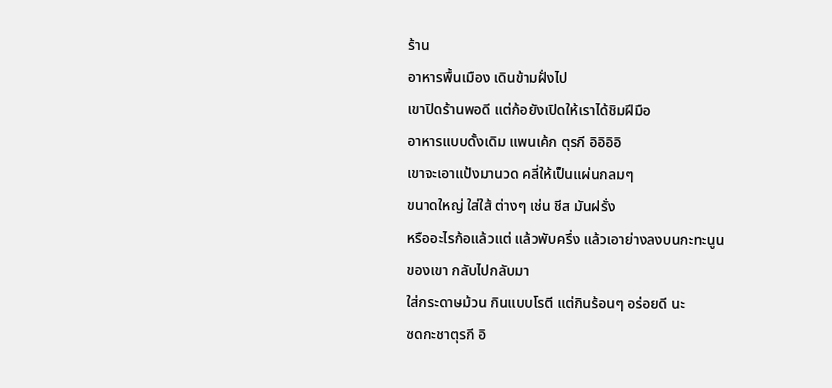ร้าน
อาหารพื้นเมือง เดินข้ามฝั่งไป
เขาปิดร้านพอดี แต่ก้อยังเปิดให้เราได้ชิมฝีมือ
อาหารแบบดั้งเดิม แพนเค้ก ตุรกี อิอิอิอิ
เขาจะเอาแป้งมานวด คลี่ให้เป็นแผ่นกลมๆ
ขนาดใหญ่ ใส่ใส้ ต่างๆ เช่น ชีส มันฝรั่ง
หรืออะไรก้อแล้วแต่ แล้วพับครึ่ง แล้วเอาย่างลงบนกะทะนูน
ของเขา กลับไปกลับมา
ใส่กระดาษม้วน กินแบบโรตี แต่กินร้อนๆ อร่อยดี นะ
ซดกะชาตุรกี อิ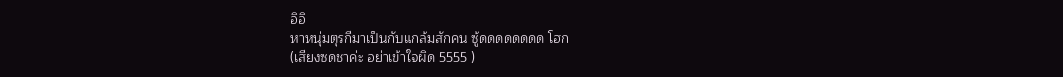อิอิ
หาหนุ่มตุรกีมาเป็นกับแกล้มสักคน ซู้ดดดดดดดด โฮก
(เสียงซดชาค่ะ อย่าเข้าใจผิด 5555 )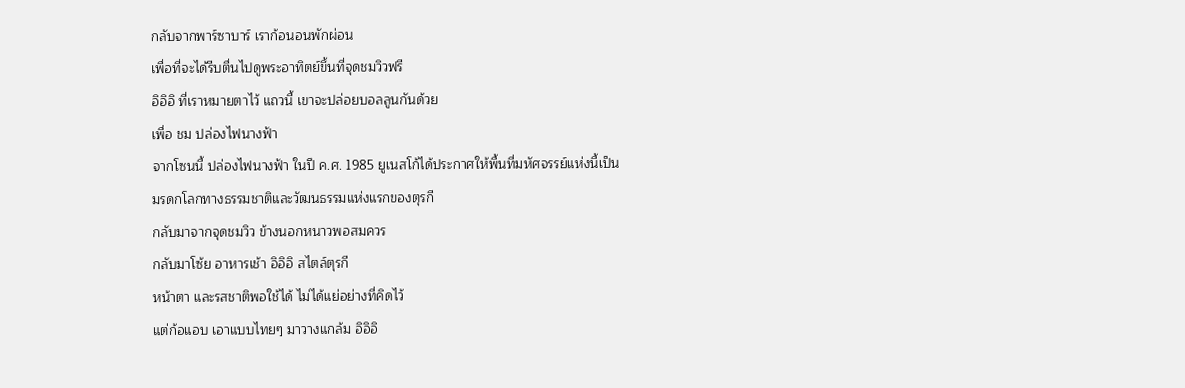กลับจากพาร์ซาบาร์ เราก้อนอนพักผ่อน
เพื่อที่จะได้รีบตื่นไปดูพระอาทิตย์ขึ้นที่จุดชมวิวฟรี
อิอิอิ ที่เราหมายตาไว้ แถวนี้ เขาจะปล่อยบอลลูนกันด้วย
เพื่อ ชม ปล่องไฟนางฟ้า
จากโซนนี้ ปล่องไฟนางฟ้า ในปี ค.ศ. 1985 ยูเนสโก้ได้ประกาศให้พื้นที่มหัศจรรย์แห่งนี้เป็น
มรดกโลกทางธรรมชาติและวัฒนธรรมแห่งแรกของตุรกี
กลับมาจากจุดชมวิว ข้างนอกหนาวพอสมควร
กลับมาโซ้ย อาหารเช้า อิอิอิ สไตล์ตุรกี
หน้าตา และรสชาติพอใช้ได้ ไม่ได้แย่อย่างที่คิดไว้
แต่ก้อแอบ เอาแบบไทยๆ มาวางแกล้ม อิอิอิ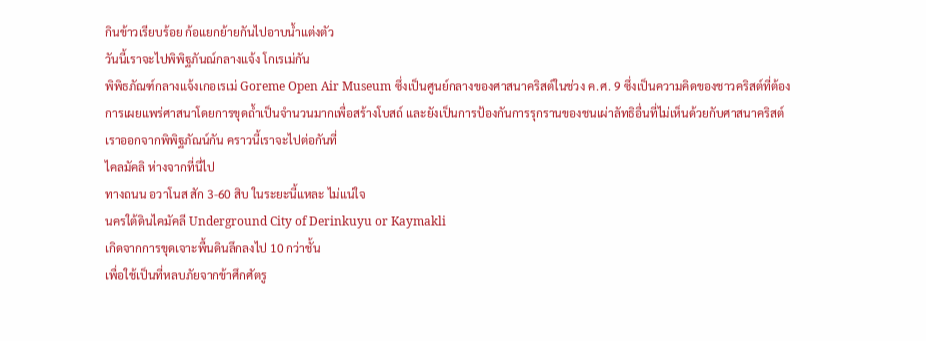กินข้าวเรียบร้อย ก้อแยกย้ายกันไปอาบน้ำแต่งตัว
วันนี้เราจะไปพิพิฐภันณ์กลางแจ้ง โกเรเม่กัน
พิพิธภัณฑ์กลางแจ้งเกอเรเม่ Goreme Open Air Museum ซึ่งเป็นศูนย์กลางของศาสนาคริสต์ในช่วง ค.ศ. 9 ซึ่งเป็นความคิดของชาวคริสต์ที่ต้องการเผยแพร่ศาสนาโดยการขุดถ้ำเป็นจำนวนมากเพื่อสร้างโบสถ์ และยังเป็นการป้องกันการรุกรานของชนเผ่าลัทธิอื่นที่ไม่เห็นด้วยกับศาสนาคริสต์
เราออกจากพิพิฐภัณน์กัน คราวนี้เราจะไปต่อกันที่
ไคลมัคลิ ห่างจากที่นี่ไป
ทางถนน อวาโนส สัก 3-60 สิบ ในระยะนี้แหละ ไม่แน่ใจ
นครใต้ดินไคมัคลี Underground City of Derinkuyu or Kaymakli
เกิดจากการขุดเจาะพื้นดินลึกลงไป 10 กว่าชั้น
เพื่อใช้เป็นที่หลบภัยจากข้าศึกศัตรู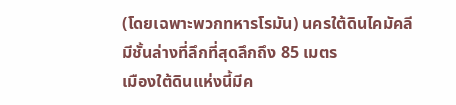(โดยเฉพาะพวกทหารโรมัน) นครใต้ดินไคมัคลี
มีชั้นล่างที่ลึกที่สุดลึกถึง 85 เมตร
เมืองใต้ดินแห่งนี้มีค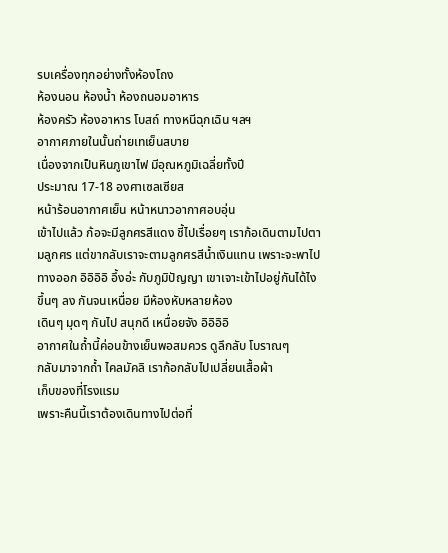รบเครื่องทุกอย่างทั้งห้องโถง
ห้องนอน ห้องน้ำ ห้องถนอมอาหาร
ห้องครัว ห้องอาหาร โบสถ์ ทางหนีฉุกเฉิน ฯลฯ
อากาศภายในนั้นถ่ายเทเย็นสบาย
เนื่องจากเป็นหินภูเขาไฟ มีอุณหภูมิเฉลี่ยทั้งปี
ประมาณ 17-18 องศาเซลเซียส
หน้าร้อนอากาศเย็น หน้าหนาวอากาศอบอุ่น
เข้าไปแล้ว ก้อจะมีลูกศรสีแดง ชี้ไปเรื่อยๆ เราก้อเดินตามไปตามลูกศร แต่ขากลับเราจะตามลูกศรสีน้ำเงินแทน เพราะจะพาไปทางออก อิอิอิอิ อึ้งอ่ะ กับภูมิปัญญา เขาเจาะเข้าไปอยู่กันได้ไง
ขึ้นๆ ลง กันจนเหนื่อย มีห้องหับหลายห้อง
เดินๆ มุดๆ กันไป สนุกดี เหนื่อยจัง อิอิอิอิ
อากาศในถ้ำนี้ค่อนข้างเย็นพอสมควร ดูลึกลับ โบราณๆ
กลับมาจากถ้ำ ไคลมัคลิ เราก้อกลับไปเปลี่ยนเสื้อผ้า
เก็บของที่โรงแรม
เพราะคืนนี้เราต้องเดินทางไปต่อที่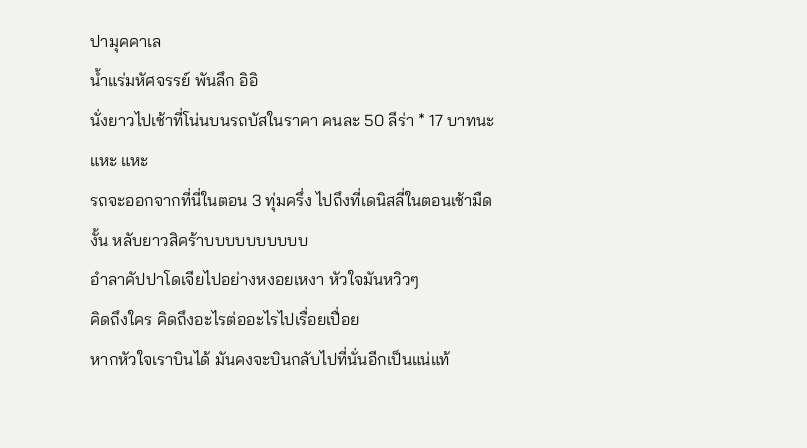ปามุคคาเล
น้ำแร่มหัศจรรย์ พันลึก อิอิ
นั่งยาวไปเช้าที่โน่นบนรถบัสในราคา คนละ 50 ลีร่า * 17 บาทนะ
แหะ แหะ
รถจะออกจากที่นี่ในตอน 3 ทุ่มครึ่ง ไปถึงที่เดนิสลี่ในตอนเช้ามืด
งั้น หลับยาวสิคร้าบบบบบบบบบบ
อำลาคัปปาโดเจียไปอย่างหงอยเหงา หัวใจมันหวิวๆ
คิดถึงใคร คิดถึงอะไรต่ออะไรไปเรื่อยเปื่อย
หากหัวใจเราบินได้ มันคงจะบินกลับไปที่นั่นอีกเป็นแน่แท้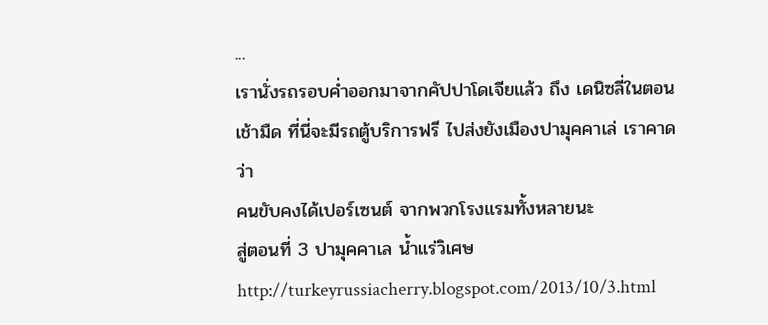...
เรานั่งรถรอบค่ำออกมาจากคัปปาโดเจียแล้ว ถึง เดนิซลี่ในตอนเช้ามืด ที่นี่จะมีรถตู้บริการฟรี ไปส่งยังเมืองปามุคคาเล่ เราคาดว่า
คนขับคงได้เปอร์เซนต์ จากพวกโรงแรมทั้งหลายนะ
สู่ตอนที่ 3 ปามุคคาเล น้ำแร่วิเศษ
http://turkeyrussiacherry.blogspot.com/2013/10/3.html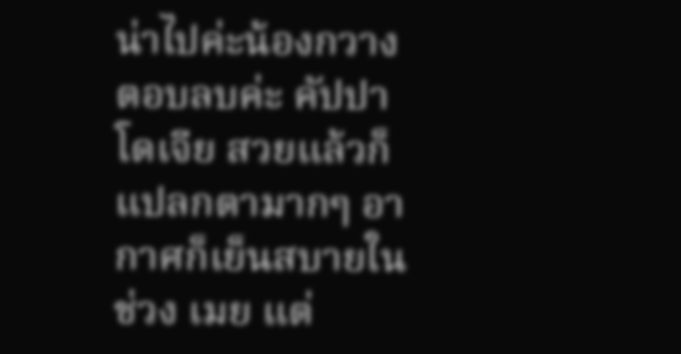น่าไปค่ะน้องกวาง
ตอบลบค่ะ คัปปาโดเจีย สวยแล้วก็แปลกตามากๆ อากาศก็เย็นสบายในช่วง เมย แต่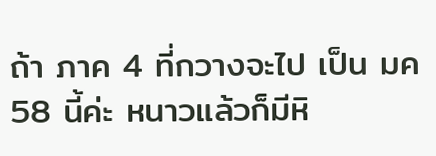ถ้า ภาค 4 ที่กวางจะไป เป็น มค 58 นี้ค่ะ หนาวแล้วก็มีหิ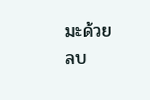มะด้วย
ลบ